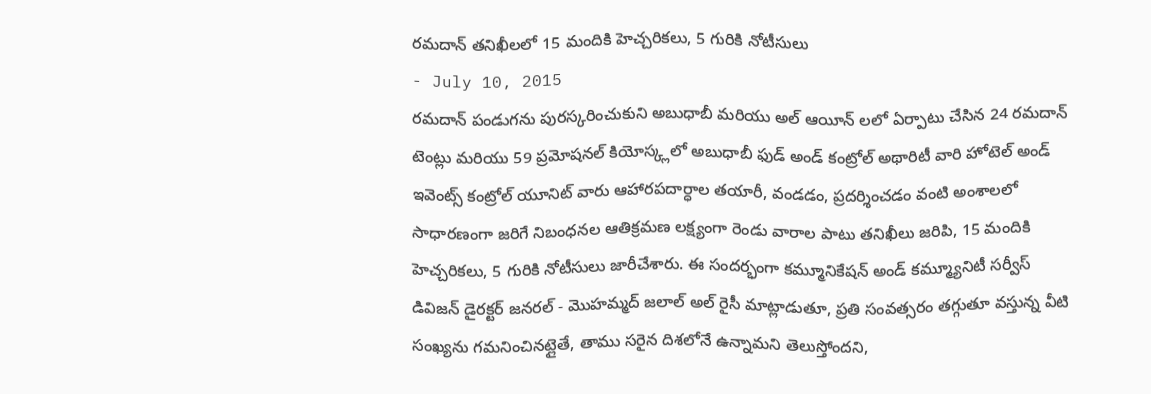రమదాన్ తనిఖీలలో 15 మందికి హెచ్చరికలు, 5 గురికి నోటీసులు
- July 10, 2015
రమదాన్ పండుగను పురస్కరించుకుని అబుధాబీ మరియు అల్ ఆయీన్ లలో ఏర్పాటు చేసిన 24 రమదాన్ టెంట్లు మరియు 59 ప్రమోషనల్ కియోస్క్లలో అబుధాబీ ఫుడ్ అండ్ కంట్రోల్ అథారిటీ వారి హోటెల్ అండ్ ఇవెంట్స్ కంట్రోల్ యూనిట్ వారు ఆహారపదార్ధాల తయారీ, వండడం, ప్రదర్శించడం వంటి అంశాలలో సాధారణంగా జరిగే నిబంధనల ఆతిక్రమణ లక్ష్యంగా రెండు వారాల పాటు తనిఖీలు జరిపి, 15 మందికి హెచ్చరికలు, 5 గురికి నోటీసులు జారీచేశారు. ఈ సందర్భంగా కమ్మూనికేషన్ అండ్ కమ్మ్యూనిటీ సర్వీస్ డివిజన్ డైరక్టర్ జనరల్ - మొహమ్మద్ జలాల్ అల్ రైసీ మాట్లాడుతూ, ప్రతి సంవత్సరం తగ్గుతూ వస్తున్న వీటి సంఖ్యను గమనించినట్లైతే, తాము సరైన దిశలోనే ఉన్నామని తెలుస్తోందని,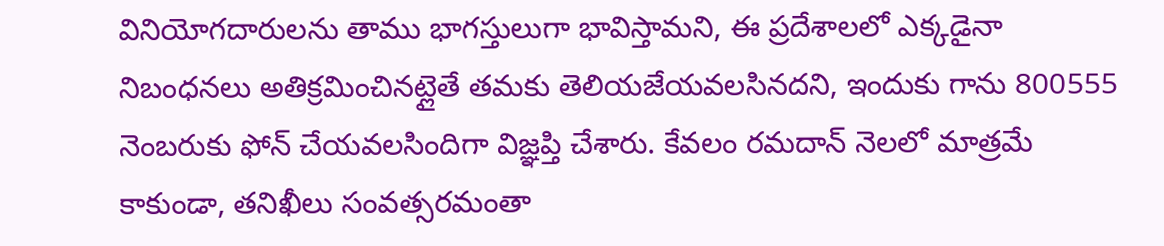వినియోగదారులను తాము భాగస్తులుగా భావిస్తామని, ఈ ప్రదేశాలలో ఎక్కడైనా నిబంధనలు అతిక్రమించినట్లైతే తమకు తెలియజేయవలసినదని, ఇందుకు గాను 800555 నెంబరుకు ఫోన్ చేయవలసిందిగా విజ్ఞప్తి చేశారు. కేవలం రమదాన్ నెలలో మాత్రమే కాకుండా, తనిఖీలు సంవత్సరమంతా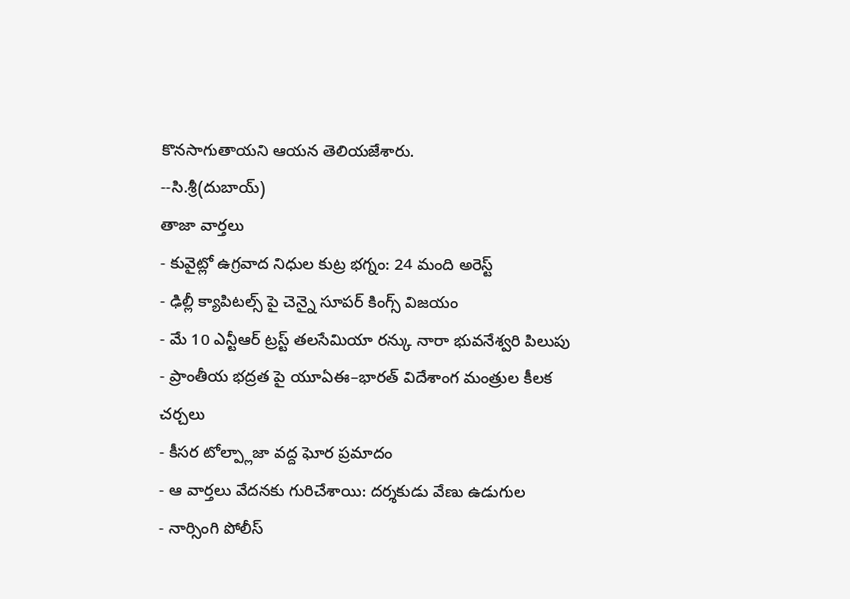కొనసాగుతాయని ఆయన తెలియజేశారు.
--సి.శ్రీ(దుబాయ్)
తాజా వార్తలు
- కువైట్లో ఉగ్రవాద నిధుల కుట్ర భగ్నం: 24 మంది అరెస్ట్
- ఢిల్లీ క్యాపిటల్స్ పై చెన్నై సూపర్ కింగ్స్ విజయం
- మే 10 ఎన్టీఆర్ ట్రస్ట్ తలసేమియా రన్కు నారా భువనేశ్వరి పిలుపు
- ప్రాంతీయ భద్రత పై యూఏఈ–భారత్ విదేశాంగ మంత్రుల కీలక చర్చలు
- కీసర టోల్ప్లాజా వద్ద ఘోర ప్రమాదం
- ఆ వార్తలు వేదనకు గురిచేశాయి: దర్శకుడు వేణు ఉడుగుల
- నార్సింగి పోలీస్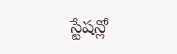స్టేషన్లో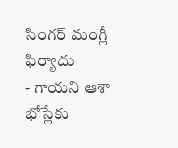సింగర్ మంగ్లీ ఫిర్యాదు
- గాయని ఆశా భోస్లేకు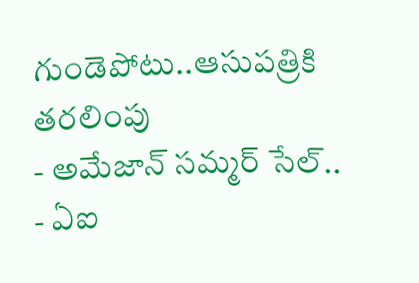గుండెపోటు..ఆసుపత్రికి తరలింపు
- అమేజాన్ సమ్మర్ సేల్..
- ఏఐ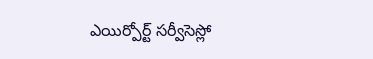ఎయిర్పోర్ట్ సర్వీసెస్లో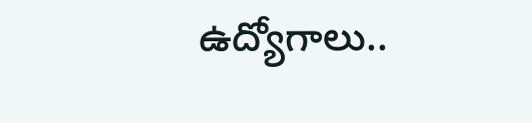ఉద్యోగాలు..